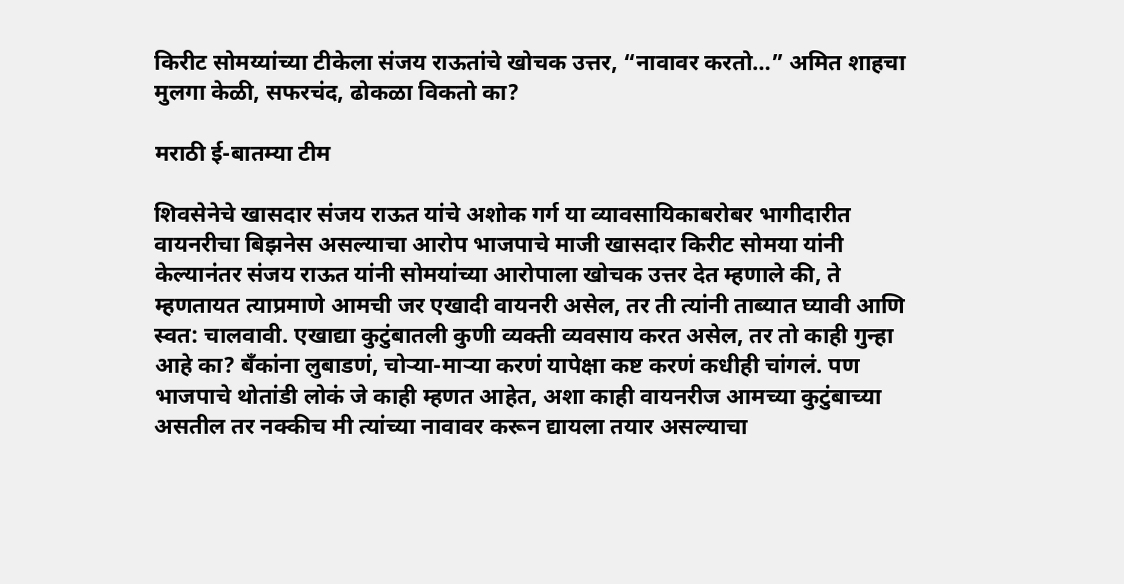किरीट सोमय्यांच्या टीकेला संजय राऊतांचे खोचक उत्तर, “नावावर करतो…” अमित शाहचा मुलगा केळी, सफरचंद, ढोकळा विकतो का?

मराठी ई-बातम्या टीम

शिवसेनेचे खासदार संजय राऊत यांचे अशोक गर्ग या व्यावसायिकाबरोबर भागीदारीत वायनरीचा बिझनेस असल्याचा आरोप भाजपाचे माजी खासदार किरीट सोमया यांनी केल्यानंतर संजय राऊत यांनी सोमयांच्या आरोपाला खोचक उत्तर देत म्हणाले की, ते म्हणतायत त्याप्रमाणे आमची जर एखादी वायनरी असेल, तर ती त्यांनी ताब्यात घ्यावी आणि स्वत: चालवावी. एखाद्या कुटुंबातली कुणी व्यक्ती व्यवसाय करत असेल, तर तो काही गुन्हा आहे का? बँकांना लुबाडणं, चोऱ्या-माऱ्या करणं यापेक्षा कष्ट करणं कधीही चांगलं. पण भाजपाचे थोतांडी लोकं जे काही म्हणत आहेत, अशा काही वायनरीज आमच्या कुटुंबाच्या असतील तर नक्कीच मी त्यांच्या नावावर करून द्यायला तयार असल्याचा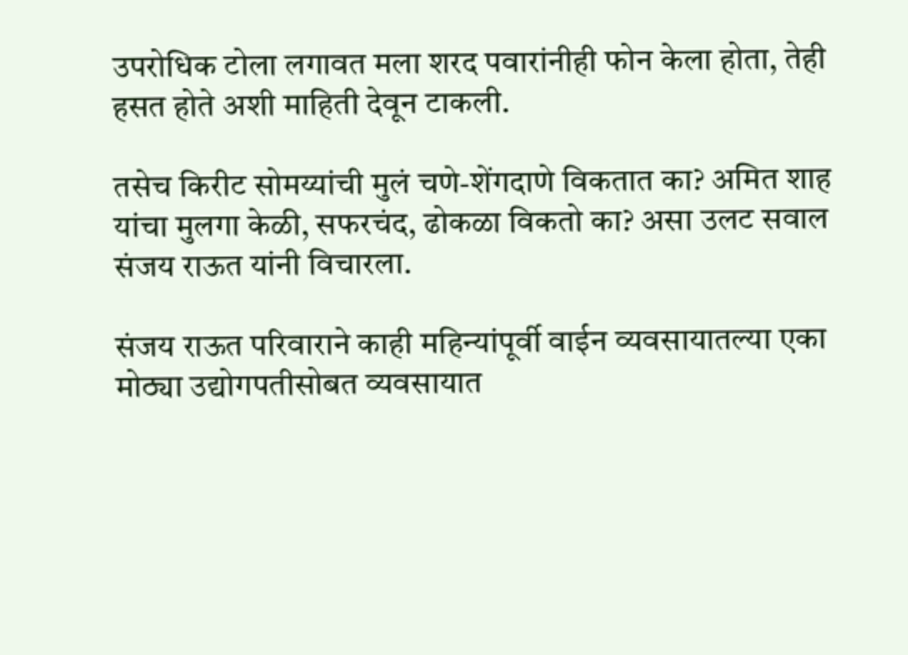उपरोधिक टोला लगावत मला शरद पवारांनीही फोन केला होता, तेही हसत होते अशी माहिती देवून टाकली.

तसेच किरीट सोमय्यांची मुलं चणे-शेंगदाणे विकतात का? अमित शाह यांचा मुलगा केळी, सफरचंद, ढोकळा विकतो का? असा उलट सवाल संजय राऊत यांनी विचारला.

संजय राऊत परिवाराने काही महिन्यांपूर्वी वाईन व्यवसायातल्या एका मोठ्या उद्योगपतीसोबत व्यवसायात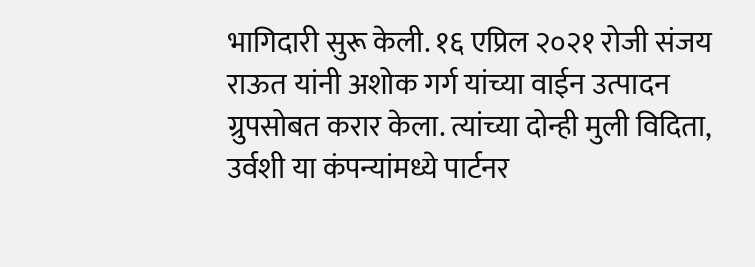भागिदारी सुरू केली. १६ एप्रिल २०२१ रोजी संजय राऊत यांनी अशोक गर्ग यांच्या वाईन उत्पादन ग्रुपसोबत करार केला. त्यांच्या दोन्ही मुली विदिता, उर्वशी या कंपन्यांमध्ये पार्टनर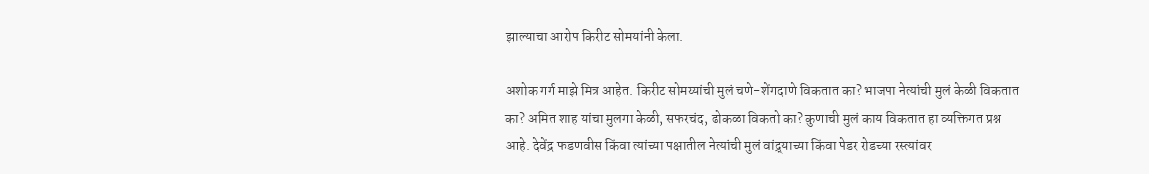झाल्याचा आरोप किरीट सोमयांनी केला.

अशोक गर्ग माझे मित्र आहेत. किरीट सोमय्यांची मुलं चणे-शेंगदाणे विकतात का? भाजपा नेत्यांची मुलं केळी विकतात का? अमित शाह यांचा मुलगा केळी, सफरचंद, ढोकळा विकतो का? कुणाची मुलं काय विकतात हा व्यक्तिगत प्रश्न आहे. देवेंद्र फडणवीस किंवा त्यांच्या पक्षातील नेत्यांची मुलं वांद्र्याच्या किंवा पेडर रोडच्या रस्त्यांवर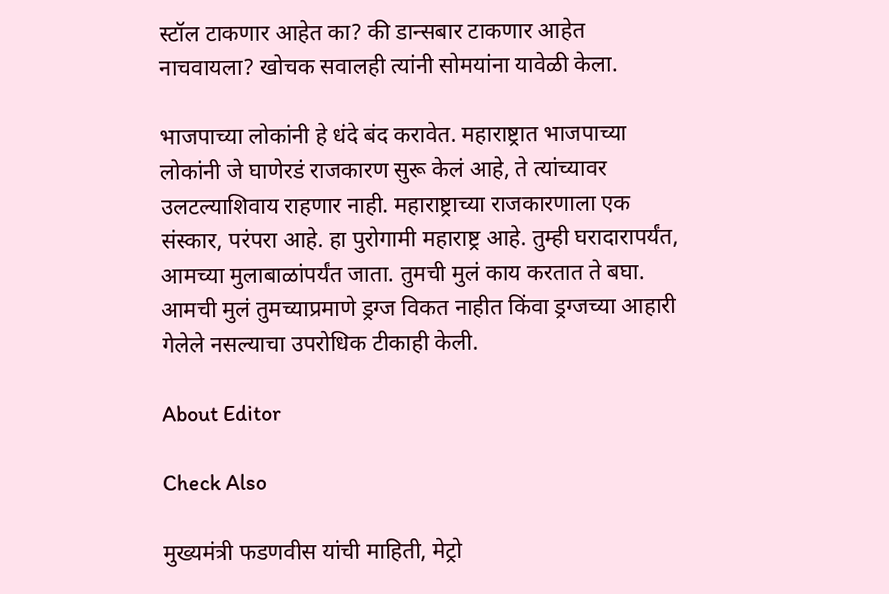स्टॉल टाकणार आहेत का? की डान्सबार टाकणार आहेत नाचवायला? खोचक सवालही त्यांनी सोमयांना यावेळी केला.

भाजपाच्या लोकांनी हे धंदे बंद करावेत. महाराष्ट्रात भाजपाच्या लोकांनी जे घाणेरडं राजकारण सुरू केलं आहे, ते त्यांच्यावर उलटल्याशिवाय राहणार नाही. महाराष्ट्राच्या राजकारणाला एक संस्कार, परंपरा आहे. हा पुरोगामी महाराष्ट्र आहे. तुम्ही घरादारापर्यंत, आमच्या मुलाबाळांपर्यंत जाता. तुमची मुलं काय करतात ते बघा. आमची मुलं तुमच्याप्रमाणे ड्रग्ज विकत नाहीत किंवा ड्रग्जच्या आहारी गेलेले नसल्याचा उपरोधिक टीकाही केली.

About Editor

Check Also

मुख्यमंत्री फडणवीस यांची माहिती, मेट्रो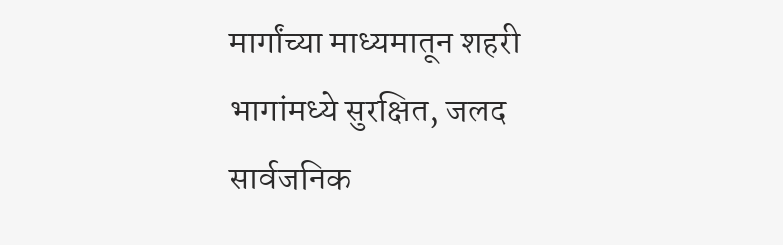मार्गांच्या माध्यमातून शहरी भागांमध्ये सुरक्षित, जलद सार्वजनिक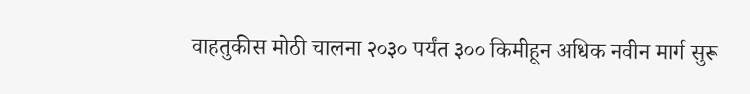वाहतुकीस मोठी चालना २०३० पर्यंत ३०० किमीहून अधिक नवीन मार्ग सुरू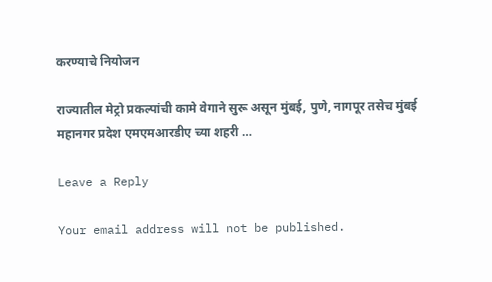करण्याचे नियोजन

राज्यातील मेट्रो प्रकल्पांची कामे वेगाने सुरू असून मुंबई, पुणे, नागपूर तसेच मुंबई महानगर प्रदेश एमएमआरडीए च्या शहरी …

Leave a Reply

Your email address will not be published.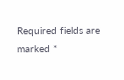Required fields are marked *